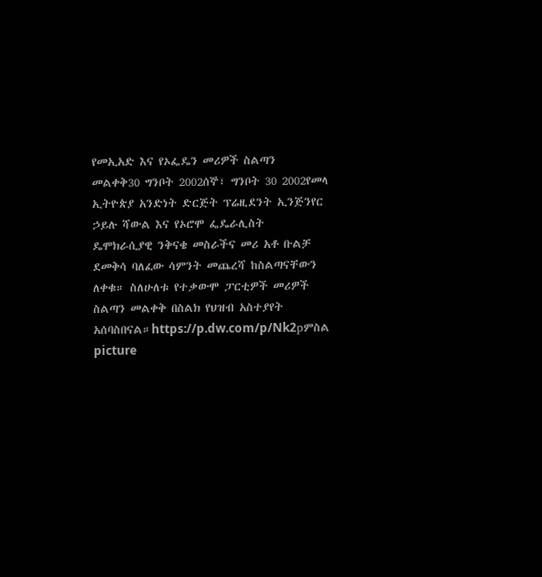የመኢአድ እና የኦፌዴን መሪዎች ስልጣን መልቀቅ30 ግንቦት 2002ሰኞ፣ ግንቦት 30 2002የመላ ኢትዮጵያ አንድነት ድርጅት ፕሬዚደንት ኢንጅንየር ኃይሉ ሻውል እና የኦሮሞ ፌዴራሊስት ዴሞክራሲያዊ ንቅናቄ መስራችና መሪ አቶ ቡልቻ ደመቅሳ ባለፈው ሳምንት መጨረሻ ከስልጣናቸውን ለቀቁ። ስለሁለቱ የተቃውሞ ፓርቲዎች መሪዎች ስልጣን መልቀቅ በስልክ የህዝብ አስተያየት አሰባስበናል።https://p.dw.com/p/Nk2pምስል picture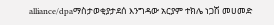alliance/dpaማስታወቂያታደሰ እንግዳው አርያም ተክሌ ነጋሽ መሀመድ